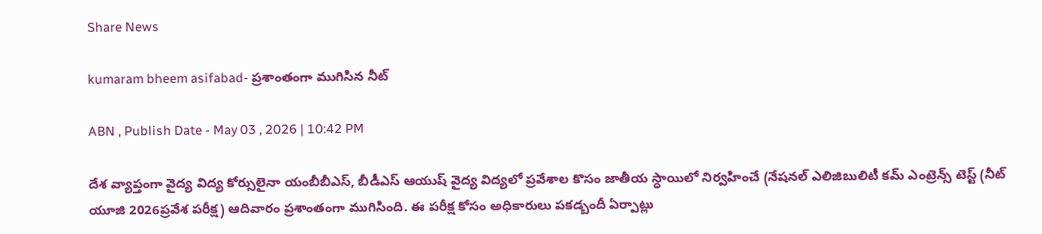Share News

kumaram bheem asifabad- ప్రశాంతంగా ముగిసిన నీట్‌

ABN , Publish Date - May 03 , 2026 | 10:42 PM

దేశ వ్యాప్తంగా వైద్య విద్య కోర్సులైనా యంబీబీఎస్‌, బీడీఎస్‌ ఆయుష్‌ వైద్య విద్యలో ప్రవేశాల కొసం జాతీయ స్ధాయిలో నిర్వహించే (నేషనల్‌ ఎలిజిబులిటీ కమ్‌ ఎంట్రెన్స్‌ టెస్ట్‌ (నీట్‌ యూజి 2026ప్రవేశ పరీక్ష) ఆదివారం ప్రశాంతంగా ముగిసింది. ఈ పరీక్ష కోసం అధికారులు పకడ్బందీ ఏర్పాట్లు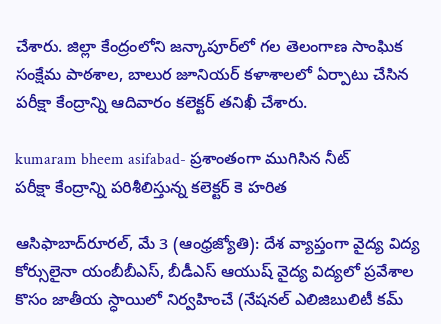చేశారు. జిల్లా కేంద్రంలోని జన్కాపూర్‌లో గల తెలంగాణ సాంఘిక సంక్షేమ పాఠశాల, బాలుర జూనియర్‌ కళాశాలలో ఏర్పాటు చేసిన పరీక్షా కేంద్రాన్ని ఆదివారం కలెక్టర్‌ తనిఖీ చేశారు.

kumaram bheem asifabad- ప్రశాంతంగా ముగిసిన నీట్‌
పరీక్షా కేంద్రాన్ని పరిశీలిస్తున్న కలెక్టర్‌ కె హరిత

ఆసిఫాబాద్‌రూరల్‌, మే 3 (ఆంధ్రజ్యోతి): దేశ వ్యాప్తంగా వైద్య విద్య కోర్సులైనా యంబీబీఎస్‌, బీడీఎస్‌ ఆయుష్‌ వైద్య విద్యలో ప్రవేశాల కొసం జాతీయ స్ధాయిలో నిర్వహించే (నేషనల్‌ ఎలిజిబులిటీ కమ్‌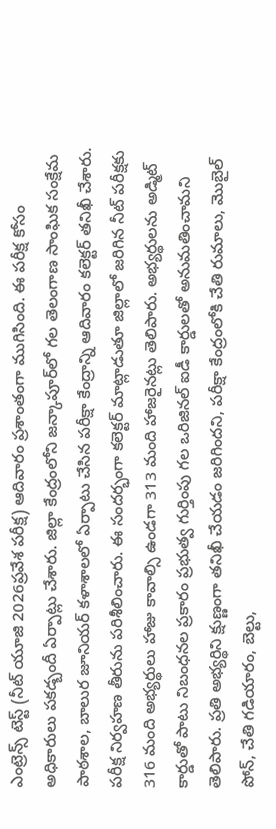ఎంట్రెన్స్‌ టెస్ట్‌ (నీట్‌ యూజి 2026ప్రవేశ పరీక్ష) ఆదివారం ప్రశాంతంగా ముగిసింది. ఈ పరీక్ష కోసం అధికారులు పకడ్బందీ ఏర్పాట్లు చేశారు. జిల్లా కేంద్రంలోని జన్కాపూర్‌లో గల తెలంగాణ సాంఘిక సంక్షేమ పాఠశాల, బాలుర జూనియర్‌ కళాశాలలో ఏర్పాటు చేసిన పరీక్షా కేంద్రాన్ని ఆదివారం కలెక్టర్‌ తనిఖీ చేశారు. పరీక్ష నిర్వహణ తీరును పరిశీలించారు. ఈ సందర్భంగా కలెక్టర్‌ మాట్లాడుతూ జిల్లాలో జరిగిన నీట్‌ పరీక్షకు 316 మంది అభ్యర్థులు హాజు కావాల్సి ఉండగా 313 మంది హాజరైనట్లు తెలిపారు. అభ్యర్థులను అడ్మిట్‌ కార్డుతో పాటు నిబంధనల ప్రకారం ప్రభుత్వ గుర్తింపు గల ఒరిజినల్‌ ఐడీ కార్డులతో అనుమతించామని తెలిపారు. ప్రతి అభ్యర్థిని క్షుణ్ణంగా తనిఖీ చేయడం జరిగిందని, పరీక్షా కేంద్రంలోకి చేతి రుమాలు, మొబైల్‌ పోన్‌, చేతి గడియారం, బెల్టు,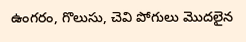ఉంగరం, గొలుసు, చెవి పోగులు మొదలైన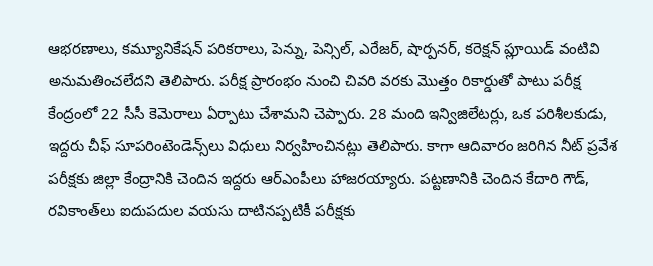ఆభరణాలు, కమ్యూనికేషన్‌ పరికరాలు, పెన్ను, పెన్సిల్‌, ఎరేజర్‌, షార్పనర్‌, కరెక్షన్‌ ప్లూయిడ్‌ వంటివి అనుమతించలేదని తెలిపారు. పరీక్ష ప్రారంభం నుంచి చివరి వరకు మొత్తం రికార్డుతో పాటు పరీక్ష కేంద్రంలో 22 సీసీ కెమెరాలు ఏర్పాటు చేశామని చెప్పారు. 28 మంది ఇన్విజిలేటర్లు, ఒక పరిశీలకుడు, ఇద్దరు చీఫ్‌ సూపరింటెండెన్స్‌లు విధులు నిర్వహించినట్లు తెలిపారు. కాగా ఆదివారం జరిగిన నీట్‌ ప్రవేశ పరీక్షకు జిల్లా కేంద్రానికి చెందిన ఇద్దరు ఆర్‌ఎంపీలు హాజరయ్యారు. పట్టణానికి చెందిన కేదారి గౌడ్‌, రవికాంత్‌లు ఐదుపదుల వయసు దాటినప్పటికీ పరీక్షకు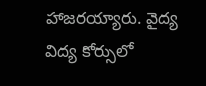హాజరయ్యారు. వైద్య విద్య కోర్సులో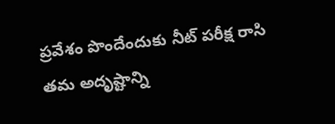ప్రవేశం పొందేందుకు నీట్‌ పరీక్ష రాసి తమ అదృష్టాన్ని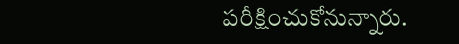పరీక్షించుకోనున్నారు.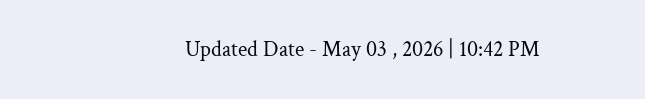Updated Date - May 03 , 2026 | 10:42 PM